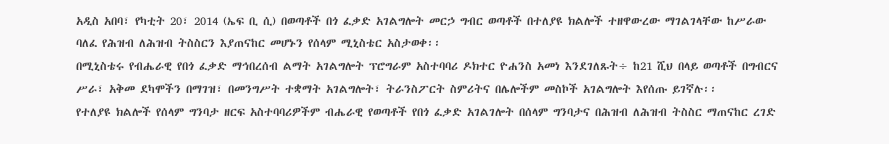አዲስ አበባ፣ የካቲት 20፣ 2014 (ኤፍ ቢ ሲ) በወጣቶች በጎ ፈቃድ አገልግሎት መርኃ ግብር ወጣቶች በተለያዩ ክልሎች ተዘዋውረው ማገልገላቸው ከሥራው ባለፈ የሕዝብ ለሕዝብ ትስስርን እያጠናከር መሆኑን የሰላም ሚኒስቴር አስታወቀ፡፡
በሚኒስቴሩ የብሔራዊ የበጎ ፈቃድ ማኅበረሰብ ልማት አገልግሎት ፕሮግራም አስተባባሪ ዶክተር ዮሐንስ አመነ እንደገለጹት÷ ከ21 ሺህ በላይ ወጣቶች በግብርና ሥራ፣ አቅመ ደካሞችን በማገዝ፣ በመንግሥት ተቋማት አገልግሎት፣ ትራንስፖርት ስምሪትና በሌሎችም መስኮች አገልግሎት እየሰጡ ይገኛሉ፡፡
የተለያዩ ክልሎች የሰላም ግንባታ ዘርፍ አስተባባሪዎችም ብሔራዊ የወጣቶች የበጎ ፈቃድ አገልገሎት በሰላም ግንባታና በሕዝብ ለሕዝብ ትስስር ማጠናከር ረገድ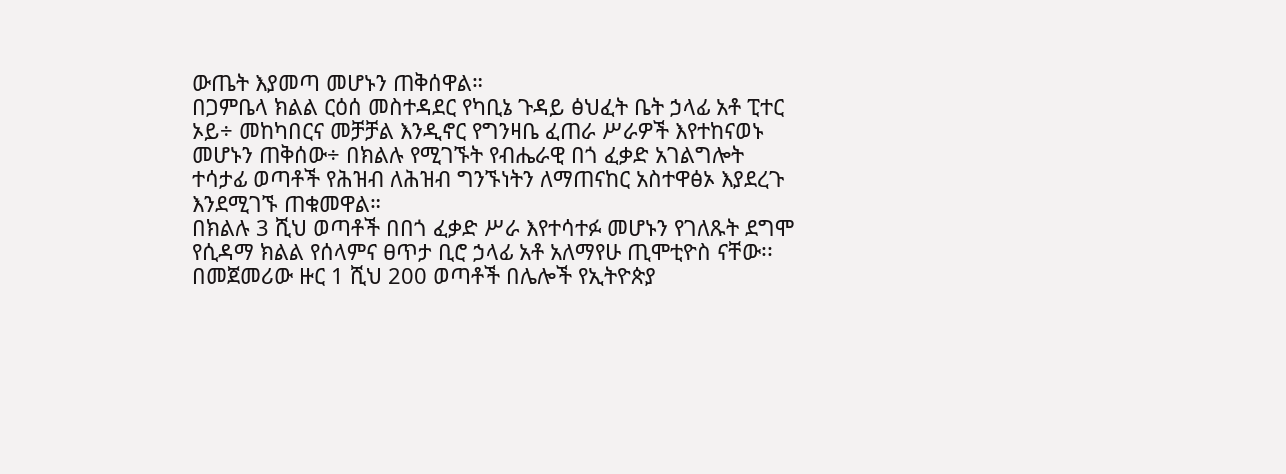ውጤት እያመጣ መሆኑን ጠቅሰዋል።
በጋምቤላ ክልል ርዕሰ መስተዳደር የካቢኔ ጉዳይ ፅህፈት ቤት ኃላፊ አቶ ፒተር ኦይ÷ መከካበርና መቻቻል እንዲኖር የግንዛቤ ፈጠራ ሥራዎች እየተከናወኑ መሆኑን ጠቅሰው÷ በክልሉ የሚገኙት የብሔራዊ በጎ ፈቃድ አገልግሎት ተሳታፊ ወጣቶች የሕዝብ ለሕዝብ ግንኙነትን ለማጠናከር አስተዋፅኦ እያደረጉ እንደሚገኙ ጠቁመዋል።
በክልሉ 3 ሺህ ወጣቶች በበጎ ፈቃድ ሥራ እየተሳተፉ መሆኑን የገለጹት ደግሞ የሲዳማ ክልል የሰላምና ፀጥታ ቢሮ ኃላፊ አቶ አለማየሁ ጢሞቲዮስ ናቸው፡፡ በመጀመሪው ዙር 1 ሺህ 200 ወጣቶች በሌሎች የኢትዮጵያ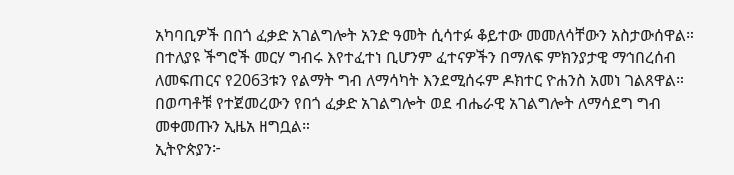አካባቢዎች በበጎ ፈቃድ አገልግሎት አንድ ዓመት ሲሳተፉ ቆይተው መመለሳቸውን አስታውሰዋል።
በተለያዩ ችግሮች መርሃ ግብሩ እየተፈተነ ቢሆንም ፈተናዎችን በማለፍ ምክንያታዊ ማኅበረሰብ ለመፍጠርና የ2063ቱን የልማት ግብ ለማሳካት እንደሚሰሩም ዶክተር ዮሐንስ አመነ ገልጸዋል። በወጣቶቹ የተጀመረውን የበጎ ፈቃድ አገልግሎት ወደ ብሔራዊ አገልግሎት ለማሳደግ ግብ መቀመጡን ኢዜአ ዘግቧል።
ኢትዮጵያን፦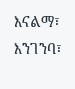እናልማ፣ እንገንባ፣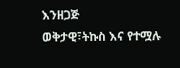እንዘጋጅ
ወቅታዊ፣ትኩስ እና የተሟሉ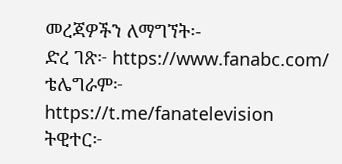መረጃዎችን ለማግኘት፡-
ድረ ገጽ፦ https://www.fanabc.com/
ቴሌግራም፦ https://t.me/fanatelevision
ትዊተር፦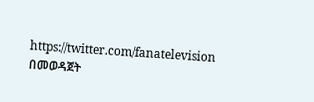https://twitter.com/fanatelevision በመወዳጀት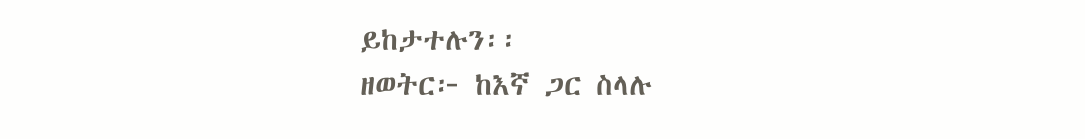ይከታተሉን፡፡
ዘወትር፦ ከእኛ ጋር ስላሉ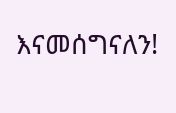እናመሰግናለን!